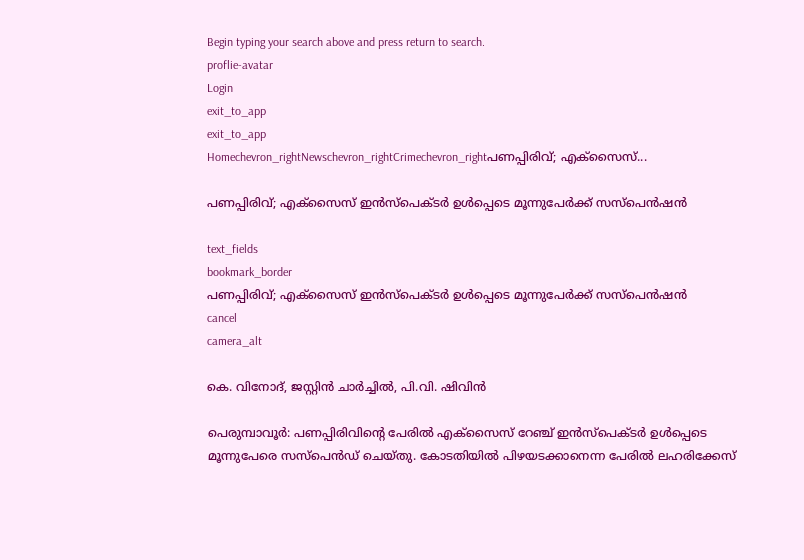Begin typing your search above and press return to search.
proflie-avatar
Login
exit_to_app
exit_to_app
Homechevron_rightNewschevron_rightCrimechevron_rightപണപ്പിരിവ്; എക്‌സൈസ്...

പണപ്പിരിവ്; എക്‌സൈസ് ഇന്‍സ്‌പെക്ടര്‍ ഉൾപ്പെടെ മൂന്നുപേർക്ക് സസ്‌പെന്‍ഷൻ

text_fields
bookmark_border
പണപ്പിരിവ്; എക്‌സൈസ് ഇന്‍സ്‌പെക്ടര്‍ ഉൾപ്പെടെ മൂന്നുപേർക്ക് സസ്‌പെന്‍ഷൻ
cancel
camera_alt

കെ. വിനോദ്, ജസ്റ്റിന്‍ ചാര്‍ച്ചില്‍, പി.വി. ഷിവിന്‍

പെരുമ്പാവൂര്‍: പണപ്പിരിവിന്റെ പേരില്‍ എക്‌സൈസ് റേഞ്ച് ഇന്‍സ്‌പെക്ടര്‍ ഉൾപ്പെടെ മൂന്നുപേരെ സസ്‌പെന്‍ഡ് ചെയ്തു. കോടതിയില്‍ പിഴയടക്കാനെന്ന പേരില്‍ ലഹരിക്കേസ്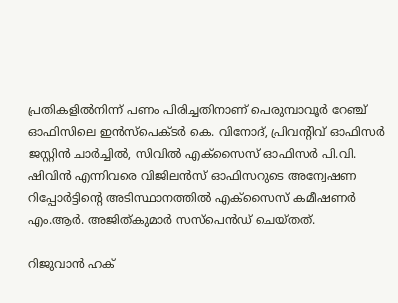പ്രതികളില്‍നിന്ന് പണം പിരിച്ചതിനാണ് പെരുമ്പാവൂര്‍ റേഞ്ച് ഓഫിസിലെ ഇന്‍സ്‌പെക്ടര്‍ കെ. വിനോദ്, പ്രിവന്റിവ് ഓഫിസര്‍ ജസ്റ്റിന്‍ ചാര്‍ച്ചില്‍, സിവില്‍ എക്‌സൈസ് ഓഫിസര്‍ പി.വി. ഷിവിന്‍ എന്നിവരെ വിജിലന്‍സ് ഓഫിസറുടെ അന്വേഷണ റിപ്പോര്‍ട്ടിന്റെ അടിസ്ഥാനത്തില്‍ എക്‌സൈസ് കമീഷണര്‍ എം.ആര്‍. അജിത്കുമാര്‍ സസ്‌പെന്‍ഡ് ചെയ്തത്.

റിജുവാന്‍ ഹക്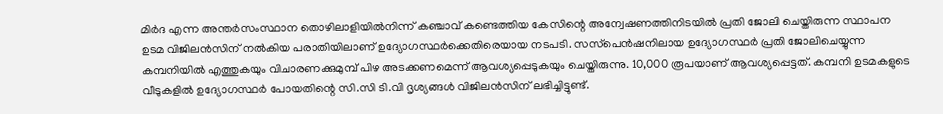മിര്‍ദ എന്ന അന്തര്‍സംസ്ഥാന തൊഴിലാളിയില്‍നിന്ന് കഞ്ചാവ് കണ്ടെത്തിയ കേസിന്റെ അന്വേഷണത്തിനിടയില്‍ പ്രതി ജോലി ചെയ്തിരുന്ന സ്ഥാപന ഉടമ വിജിലന്‍സിന് നല്‍കിയ പരാതിയിലാണ് ഉദ്യോഗസ്ഥര്‍ക്കെതിരെയായ നടപടി. സസ്‌പെന്‍ഷനിലായ ഉദ്യോഗസ്ഥര്‍ പ്രതി ജോലിചെയ്യുന്ന കമ്പനിയില്‍ എത്തുകയും വിചാരണക്കുമുമ്പ് പിഴ അടക്കണമെന്ന് ആവശ്യപ്പെടുകയും ചെയ്തിരുന്നു. 10,000 രൂപയാണ് ആവശ്യപ്പെട്ടത്. കമ്പനി ഉടമകളുടെ വീടുകളില്‍ ഉദ്യോഗസ്ഥര്‍ പോയതിന്റെ സി.സി ടി.വി ദൃശ്യങ്ങള്‍ വിജിലന്‍സിന് ലഭിച്ചിട്ടുണ്ട്.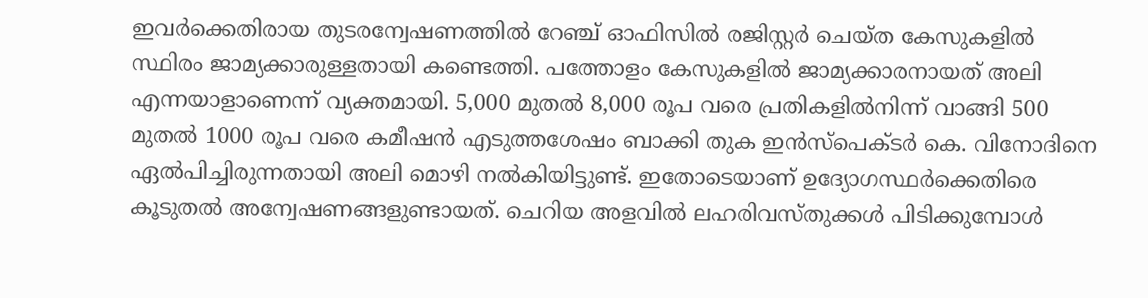ഇവര്‍ക്കെതിരായ തുടരന്വേഷണത്തില്‍ റേഞ്ച് ഓഫിസില്‍ രജിസ്റ്റര്‍ ചെയ്ത കേസുകളില്‍ സ്ഥിരം ജാമ്യക്കാരുള്ളതായി കണ്ടെത്തി. പത്തോളം കേസുകളില്‍ ജാമ്യക്കാരനായത് അലി എന്നയാളാണെന്ന് വ്യക്തമായി. 5,000 മുതല്‍ 8,000 രൂപ വരെ പ്രതികളില്‍നിന്ന് വാങ്ങി 500 മുതല്‍ 1000 രൂപ വരെ കമീഷന്‍ എടുത്തശേഷം ബാക്കി തുക ഇന്‍സ്‌പെക്ടര്‍ കെ. വിനോദിനെ ഏൽപിച്ചിരുന്നതായി അലി മൊഴി നല്‍കിയിട്ടുണ്ട്. ഇതോടെയാണ് ഉദ്യോഗസ്ഥര്‍ക്കെതിരെ കൂടുതല്‍ അന്വേഷണങ്ങളുണ്ടായത്. ചെറിയ അളവില്‍ ലഹരിവസ്തുക്കള്‍ പിടിക്കുമ്പോള്‍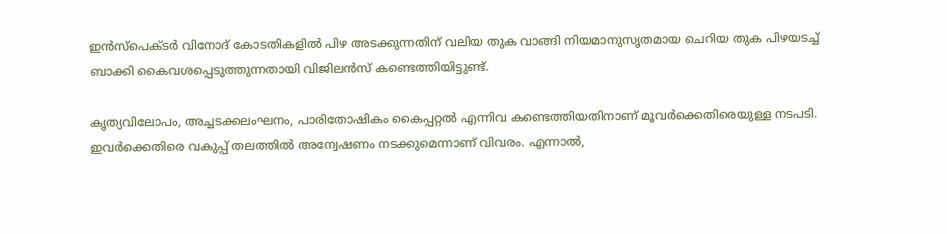ഇന്‍സ്‌പെക്ടര്‍ വിനോദ് കോടതികളില്‍ പിഴ അടക്കുന്നതിന് വലിയ തുക വാങ്ങി നിയമാനുസൃതമായ ചെറിയ തുക പിഴയടച്ച് ബാക്കി കൈവശപ്പെടുത്തുന്നതായി വിജിലന്‍സ് കണ്ടെത്തിയിട്ടുണ്ട്.

കൃത്യവിലോപം, അച്ചടക്കലംഘനം, പാരിതോഷികം കൈപ്പറ്റല്‍ എന്നിവ കണ്ടെത്തിയതിനാണ് മൂവര്‍ക്കെതിരെയുള്ള നടപടി. ഇവര്‍ക്കെതിരെ വകുപ്പ് തലത്തില്‍ അന്വേഷണം നടക്കുമെന്നാണ് വിവരം. എന്നാല്‍,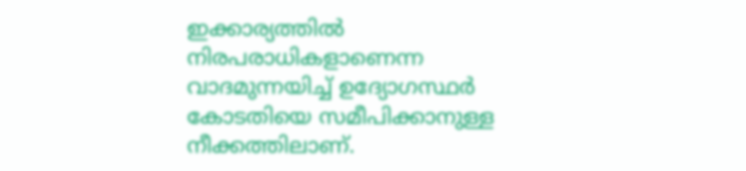ഇക്കാര്യത്തില്‍ നിരപരാധികളാണെന്ന വാദമുന്നയിച്ച് ഉദ്യോഗസ്ഥര്‍ കോടതിയെ സമീപിക്കാനുള്ള നീക്കത്തിലാണ്.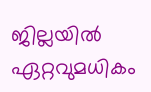ജില്ലയില്‍ ഏറ്റവുമധികം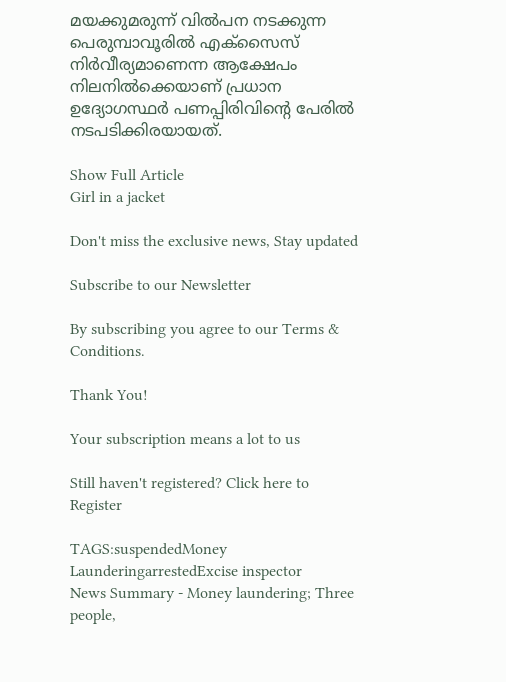മയക്കുമരുന്ന് വില്‍പന നടക്കുന്ന പെരുമ്പാവൂരില്‍ എക്സൈസ് നിര്‍വീര്യമാണെന്ന ആക്ഷേപം നിലനില്‍ക്കെയാണ് പ്രധാന ഉദ്യോഗസ്ഥര്‍ പണപ്പിരിവിന്റെ പേരില്‍ നടപടിക്കിരയായത്.

Show Full Article
Girl in a jacket

Don't miss the exclusive news, Stay updated

Subscribe to our Newsletter

By subscribing you agree to our Terms & Conditions.

Thank You!

Your subscription means a lot to us

Still haven't registered? Click here to Register

TAGS:suspendedMoney LaunderingarrestedExcise inspector
News Summary - Money laundering; Three people,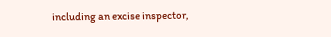including an excise inspector,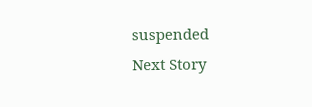suspended
Next Story